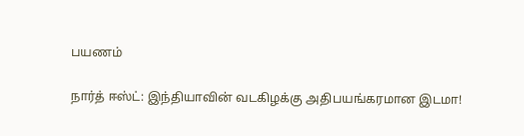பயணம்

நார்த் ஈஸ்ட்: இந்தியாவின் வடகிழக்கு அதிபயங்கரமான இடமா!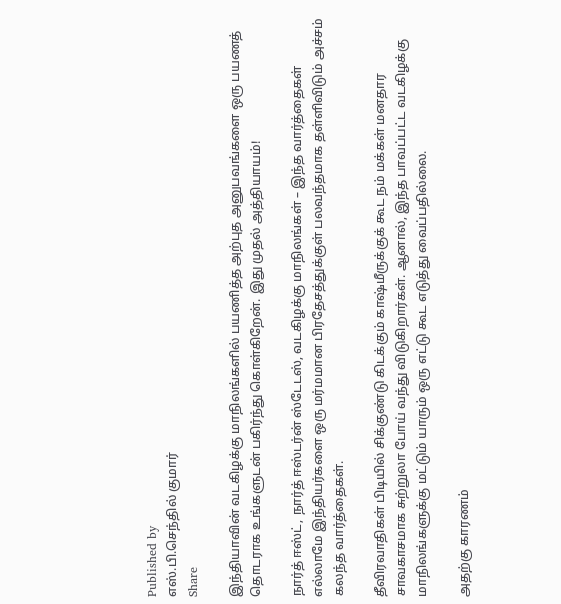Published by
எஸ்.பி.செந்தில் குமார்
Share

இந்தியாவின் வடகிழக்கு மாநிலங்களில் பயணித்த அற்புத அனுபவங்களை ஒரு பயணத் தொடராக உங்களுடன் பகிர்ந்து கொள்கிறேன். இது முதல் அத்தியாயம்!

நார்த் ஈஸ்ட், நார்த் ஈஸ்டர்ன் ஸ்டேடஸ், வடகிழக்கு மாநிலங்கள் – இந்த வார்த்தைகள் எல்லாமே இந்தியர்களை ஒரு மர்மமான பிரதேசத்துக்குள் பலவந்தமாக தள்ளிவிடும் அச்சம் கலந்த வார்த்தைகள்.

தீவிரவாதிகள் பிடியில் சிக்குண்டு கிடக்கும் காஷ்மீருக்குக் கூட நம் மக்கள் மனதார சாவகாசமாக சுற்றுலா போய் வந்து விடுகிறார்கள். ஆனால், இந்த பாவப்பட்ட வடகிழக்கு மாநிலங்களுக்கு மட்டும் யாரும் ஒரு எட்டு கூட எடுத்து வைப்பதில்லை.

அதற்கு காரணம்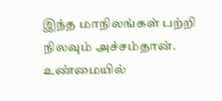இந்த மாநிலங்கள் பற்றி நிலவும் அச்சம்தான். உண்மையில்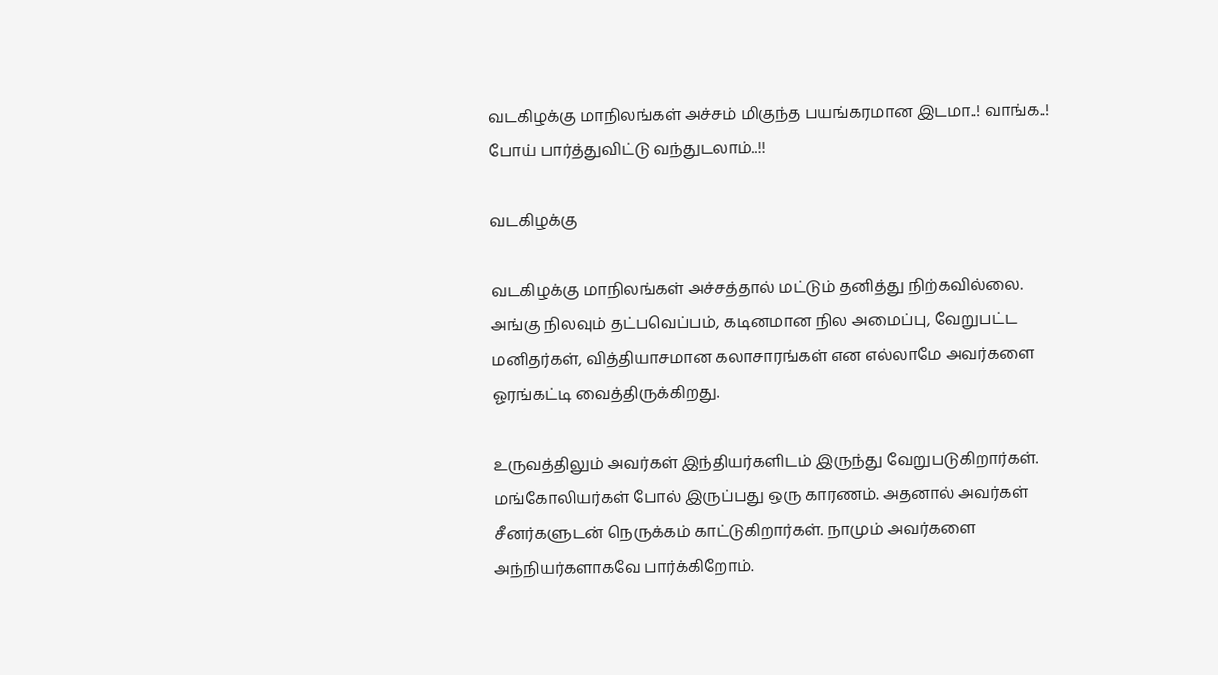வடகிழக்கு மாநிலங்கள் அச்சம் மிகுந்த பயங்கரமான இடமா..! வாங்க..! போய் பார்த்துவிட்டு வந்துடலாம்..!!

வடகிழக்கு

வடகிழக்கு மாநிலங்கள் அச்சத்தால் மட்டும் தனித்து நிற்கவில்லை. அங்கு நிலவும் தட்பவெப்பம், கடினமான நில அமைப்பு, வேறுபட்ட மனிதர்கள், வித்தியாசமான கலாசாரங்கள் என எல்லாமே அவர்களை ஓரங்கட்டி வைத்திருக்கிறது.

உருவத்திலும் அவர்கள் இந்தியர்களிடம் இருந்து வேறுபடுகிறார்கள். மங்கோலியர்கள் போல் இருப்பது ஒரு காரணம். அதனால் அவர்கள் சீனர்களுடன் நெருக்கம் காட்டுகிறார்கள். நாமும் அவர்களை அந்நியர்களாகவே பார்க்கிறோம்.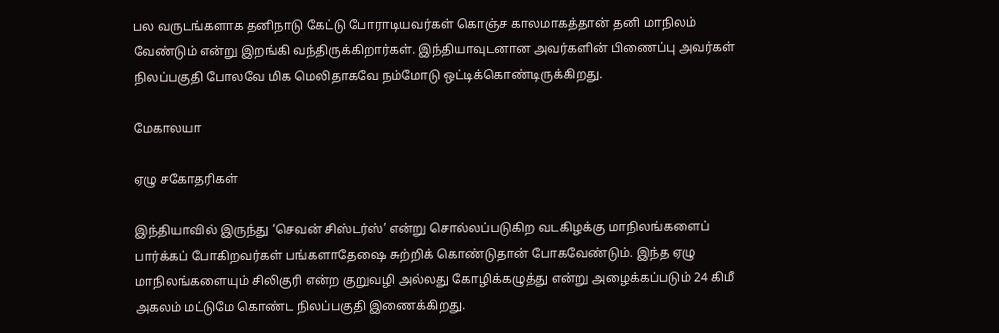பல வருடங்களாக தனிநாடு கேட்டு போராடியவர்கள் கொஞ்ச காலமாகத்தான் தனி மாநிலம் வேண்டும் என்று இறங்கி வந்திருக்கிறார்கள். இந்தியாவுடனான அவர்களின் பிணைப்பு அவர்கள் நிலப்பகுதி போலவே மிக மெலிதாகவே நம்மோடு ஒட்டிக்கொண்டிருக்கிறது.

மேகாலயா

ஏழு சகோதரிகள்

இந்தியாவில் இருந்து ‘செவன் சிஸ்டர்ஸ்’ என்று சொல்லப்படுகிற வடகிழக்கு மாநிலங்களைப் பார்க்கப் போகிறவர்கள் பங்களாதேஷை சுற்றிக் கொண்டுதான் போகவேண்டும். இந்த ஏழு மாநிலங்களையும் சிலிகுரி என்ற குறுவழி அல்லது கோழிக்கழுத்து என்று அழைக்கப்படும் 24 கிமீ அகலம் மட்டுமே கொண்ட நிலப்பகுதி இணைக்கிறது.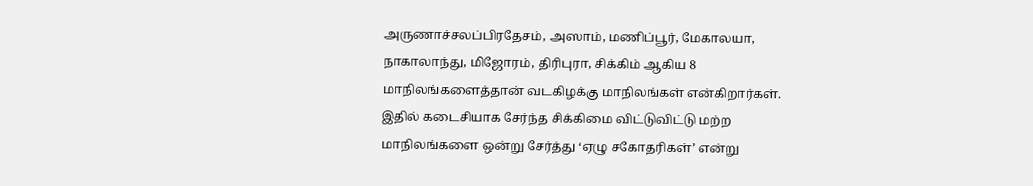அருணாச்சலப்பிரதேசம், அஸாம், மணிப்பூர், மேகாலயா, நாகாலாந்து, மிஜோரம், திரிபுரா, சிக்கிம் ஆகிய 8 மாநிலங்களைத்தான் வடகிழக்கு மாநிலங்கள் என்கிறார்கள். இதில் கடைசியாக சேர்ந்த சிக்கிமை விட்டுவிட்டு மற்ற மாநிலங்களை ஒன்று சேர்த்து ‘ஏழு சகோதரிகள்’ என்று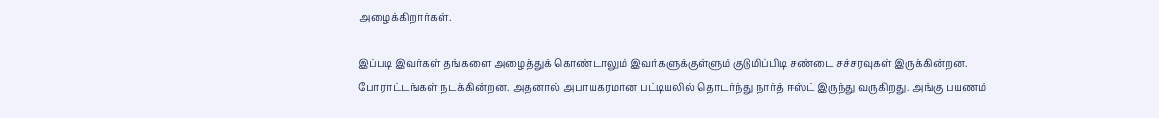அழைக்கிறார்கள்.

இப்படி இவர்கள் தங்களை அழைத்துக் கொண்டாலும் இவர்களுக்குள்ளும் குடுமிப்பிடி சண்டை சச்சரவுகள் இருக்கின்றன. போராட்டங்கள் நடக்கின்றன. அதனால் அபாயகரமான பட்டியலில் தொடர்ந்து நார்த் ஈஸ்ட் இருந்து வருகிறது. அங்கு பயணம்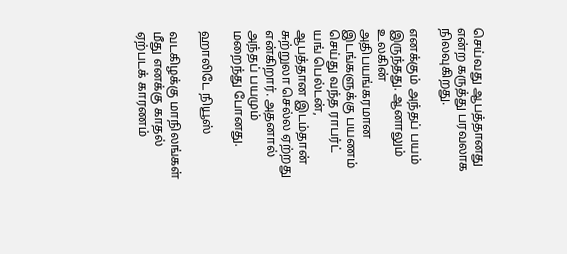செய்வது ஆபத்தானது என்ற கருத்து பரவலாக நிலவுகிறது.

எனக்கும் அந்தப் பயம் இருந்தது. ஆனாலும் உலகின் அதிபயங்கரமான இடங்களுக்கு பயணம் செய்து வந்த ராபர்ட் யங் பெல்டன், ஆபத்தான இடம்தான் சுற்றுலா செல்ல ஏற்றது என்கிறார். அதனால் அந்தப் பயமும் மறைந்து போனது.

ஹாலிடே நியூஸ்

வடகிழக்கு மாநிலங்கள் மீது எனக்கு காதல் ஏற்படக் காரணம்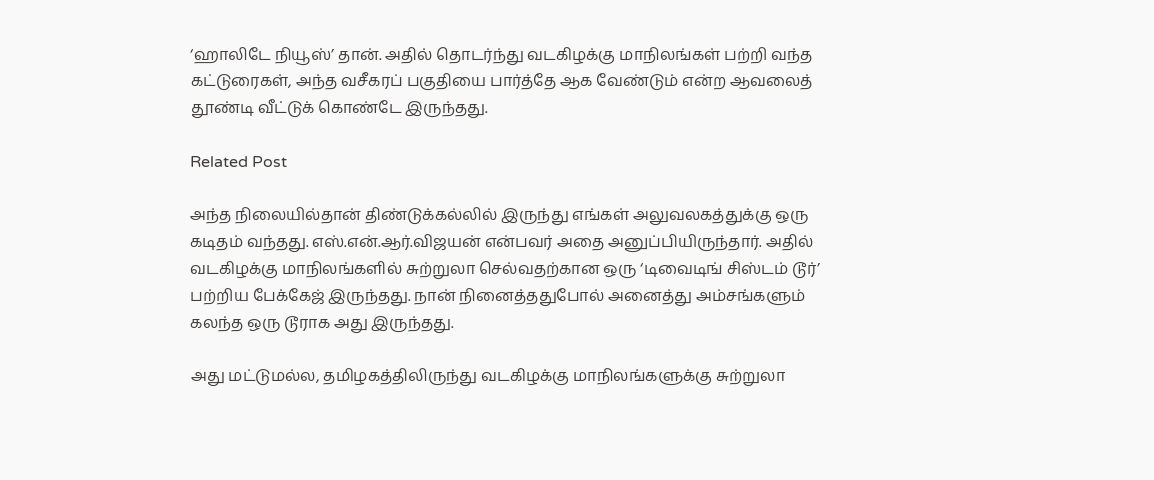‘ஹாலிடே நியூஸ்’ தான். அதில் தொடர்ந்து வடகிழக்கு மாநிலங்கள் பற்றி வந்த கட்டுரைகள், அந்த வசீகரப் பகுதியை பார்த்தே ஆக வேண்டும் என்ற ஆவலைத் தூண்டி வீட்டுக் கொண்டே இருந்தது.

Related Post

அந்த நிலையில்தான் திண்டுக்கல்லில் இருந்து எங்கள் அலுவலகத்துக்கு ஒரு கடிதம் வந்தது. எஸ்.என்.ஆர்.விஜயன் என்பவர் அதை அனுப்பியிருந்தார். அதில் வடகிழக்கு மாநிலங்களில் சுற்றுலா செல்வதற்கான ஒரு ‘டிவைடிங் சிஸ்டம் டூர்’ பற்றிய பேக்கேஜ் இருந்தது. நான் நினைத்ததுபோல் அனைத்து அம்சங்களும் கலந்த ஒரு டூராக அது இருந்தது.

அது மட்டுமல்ல, தமிழகத்திலிருந்து வடகிழக்கு மாநிலங்களுக்கு சுற்றுலா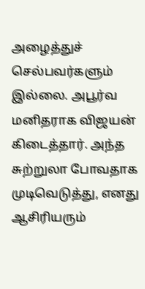அழைத்துச் செல்பவர்களும் இல்லை. அபூர்வ மனிதராக விஜயன் கிடைத்தார். அந்த சுற்றுலா போவதாக முடிவெடுத்து, எனது ஆசிரியரும்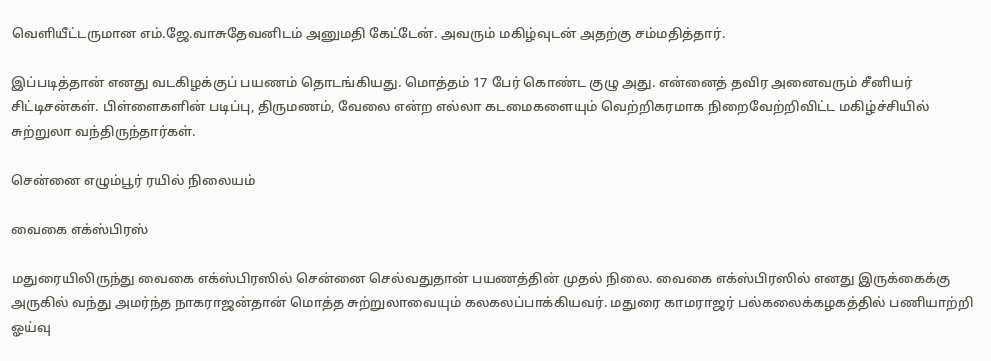வெளியீட்டருமான எம்.ஜே.வாசுதேவனிடம் அனுமதி கேட்டேன். அவரும் மகிழ்வுடன் அதற்கு சம்மதித்தார்.

இப்படித்தான் எனது வடகிழக்குப் பயணம் தொடங்கியது. மொத்தம் 17 பேர் கொண்ட குழு அது. என்னைத் தவிர அனைவரும் சீனியர் சிட்டிசன்கள். பிள்ளைகளின் படிப்பு, திருமணம், வேலை என்ற எல்லா கடமைகளையும் வெற்றிகரமாக நிறைவேற்றிவிட்ட மகிழ்ச்சியில் சுற்றுலா வந்திருந்தார்கள்.

சென்னை எழும்பூர் ரயில் நிலையம்

வைகை எக்ஸ்பிரஸ்

மதுரையிலிருந்து வைகை எக்ஸ்பிரஸில் சென்னை செல்வதுதான் பயணத்தின் முதல் நிலை. வைகை எக்ஸ்பிரஸில் எனது இருக்கைக்கு அருகில் வந்து அமர்ந்த நாகராஜன்தான் மொத்த சுற்றுலாவையும் கலகலப்பாக்கியவர். மதுரை காமராஜர் பல்கலைக்கழகத்தில் பணியாற்றி ஓய்வு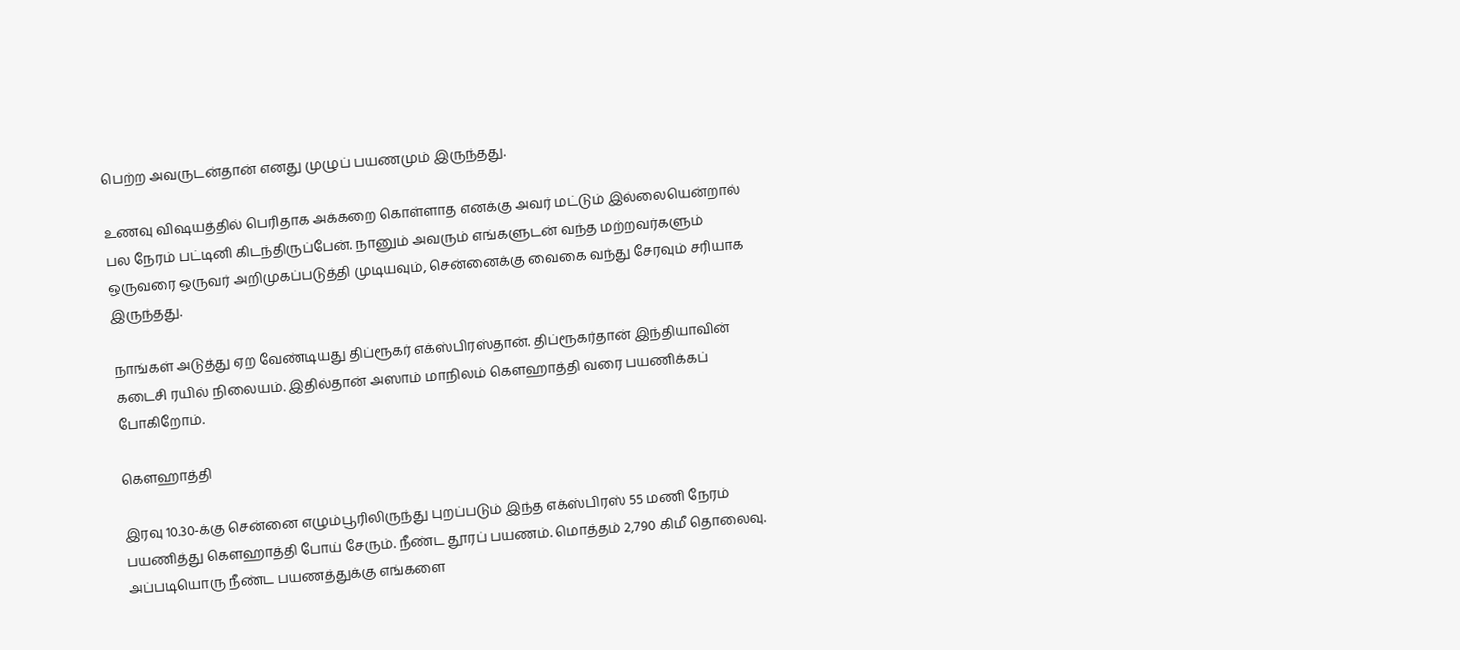பெற்ற அவருடன்தான் எனது முழுப் பயணமும் இருந்தது.

உணவு விஷயத்தில் பெரிதாக அக்கறை கொள்ளாத எனக்கு அவர் மட்டும் இல்லையென்றால் பல நேரம் பட்டினி கிடந்திருப்பேன். நானும் அவரும் எங்களுடன் வந்த மற்றவர்களும் ஒருவரை ஒருவர் அறிமுகப்படுத்தி முடியவும், சென்னைக்கு வைகை வந்து சேரவும் சரியாக இருந்தது.

நாங்கள் அடுத்து ஏற வேண்டியது திப்ரூகர் எக்ஸ்பிரஸ்தான். திப்ரூகர்தான் இந்தியாவின் கடைசி ரயில் நிலையம். இதில்தான் அஸாம் மாநிலம் கௌஹாத்தி வரை பயணிக்கப் போகிறோம்.

கௌஹாத்தி

இரவு 10.30-க்கு சென்னை எழும்பூரிலிருந்து புறப்படும் இந்த எக்ஸ்பிரஸ் 55 மணி நேரம் பயணித்து கௌஹாத்தி போய் சேரும். நீண்ட தூரப் பயணம். மொத்தம் 2,790 கிமீ தொலைவு. அப்படியொரு நீண்ட பயணத்துக்கு எங்களை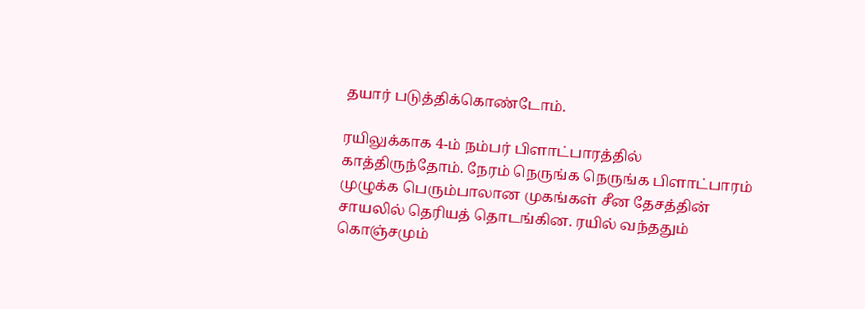தயார் படுத்திக்கொண்டோம்.

ரயிலுக்காக 4-ம் நம்பர் பிளாட்பாரத்தில் காத்திருந்தோம். நேரம் நெருங்க நெருங்க பிளாட்பாரம் முழுக்க பெரும்பாலான முகங்கள் சீன தேசத்தின் சாயலில் தெரியத் தொடங்கின. ரயில் வந்ததும் கொஞ்சமும்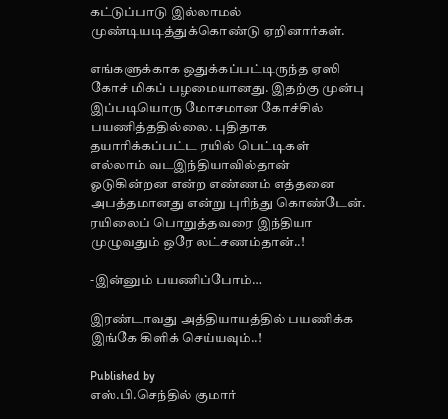கட்டுப்பாடு இல்லாமல் முண்டியடித்துக்கொண்டு ஏறினார்கள்.

எங்களுக்காக ஒதுக்கப்பட்டிருந்த ஏஸி கோச் மிகப் பழமையானது. இதற்கு முன்பு இப்படியொரு மோசமான கோச்சில் பயணித்ததில்லை. புதிதாக தயாரிக்கப்பட்ட ரயில் பெட்டிகள் எல்லாம் வடஇந்தியாவில்தான் ஓடுகின்றன என்ற எண்ணம் எத்தனை அபத்தமானது என்று புரிந்து கொண்டேன். ரயிலைப் பொறுத்தவரை இந்தியா முழுவதும் ஒரே லட்சணம்தான்..!

-இன்னும் பயணிப்போம்…

இரண்டாவது அத்தியாயத்தில் பயணிக்க இங்கே கிளிக் செய்யவும்..!

Published by
எஸ்.பி.செந்தில் குமார்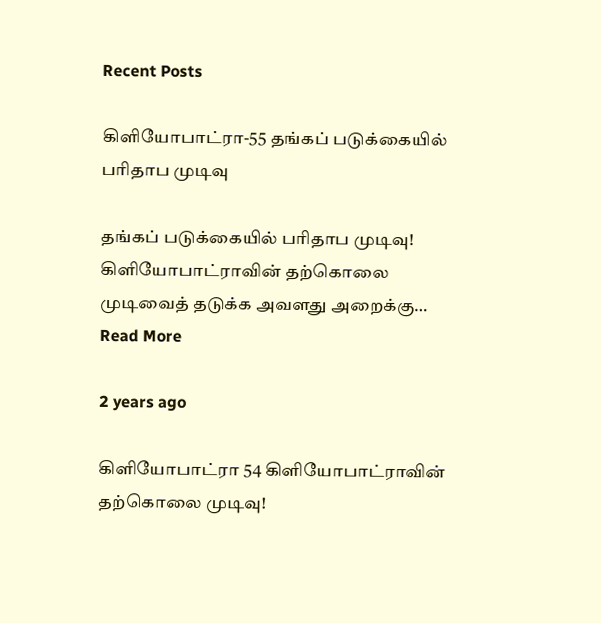Recent Posts

கிளியோபாட்ரா-55 தங்கப் படுக்கையில் பரிதாப முடிவு

தங்கப் படுக்கையில் பரிதாப முடிவு! கிளியோபாட்ராவின் தற்கொலை முடிவைத் தடுக்க அவளது அறைக்கு… Read More

2 years ago

கிளியோபாட்ரா 54 கிளியோபாட்ராவின் தற்கொலை முடிவு!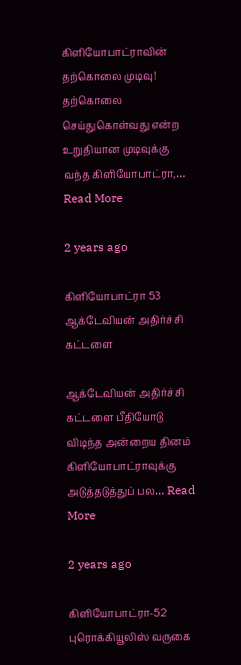கிளியோபாட்ராவின் தற்கொலை முடிவு! தற்கொலை செய்துகொள்வது என்ற உறுதியான முடிவுக்கு வந்த கிளியோபாட்ரா,… Read More

2 years ago

கிளியோபாட்ரா 53 ஆக்டேவியன் அதிர்ச்சி கட்டளை

ஆக்டேவியன் அதிர்ச்சி கட்டளை பீதியோடு விடிந்த அன்றைய தினம் கிளியோபாட்ராவுக்கு அடுத்தடுத்துப் பல… Read More

2 years ago

கிளியோபாட்ரா-52 புரொக்கியூலிஸ் வருகை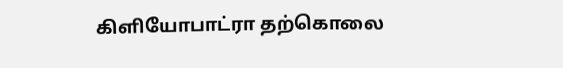கிளியோபாட்ரா தற்கொலை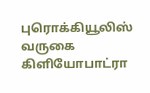புரொக்கியூலிஸ் வருகை கிளியோபாட்ரா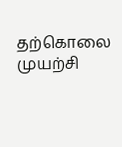தற்கொலை முயற்சி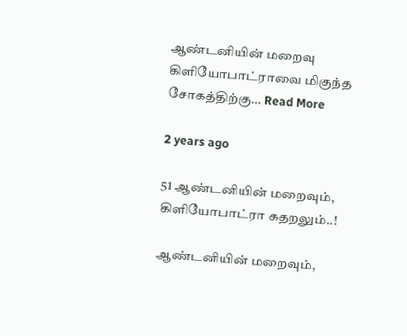ஆண்டனியின் மறைவு கிளியோபாட்ராவை மிகுந்த சோகத்திற்கு… Read More

2 years ago

51 ஆண்டனியின் மறைவும், கிளியோபாட்ரா கதறலும்..!

ஆண்டனியின் மறைவும்,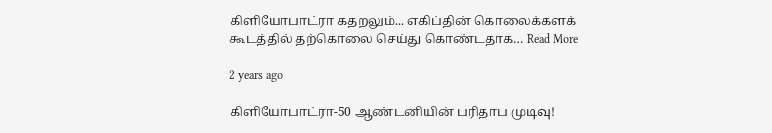கிளியோபாட்ரா கதறலும்... எகிப்தின் கொலைக்களக் கூடத்தில் தற்கொலை செய்து கொண்டதாக… Read More

2 years ago

கிளியோபாட்ரா-50 ஆண்டனியின் பரிதாப முடிவு!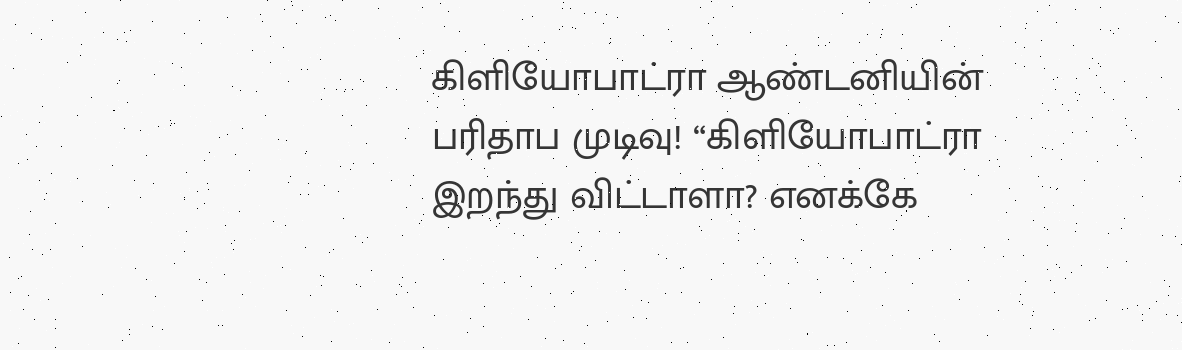கிளியோபாட்ரா ஆண்டனியின் பரிதாப முடிவு! “கிளியோபாட்ரா இறந்து விட்டாளா? எனக்கே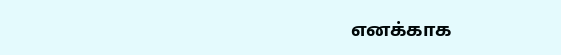எனக்காக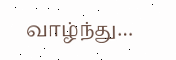வாழ்ந்து…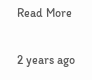Read More

2 years ago